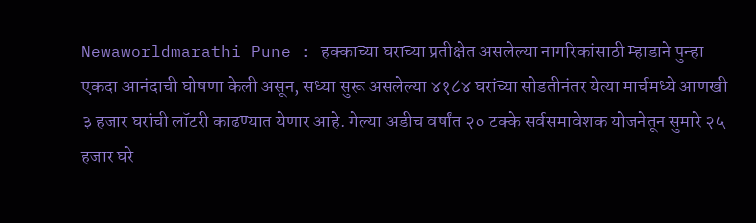Newaworldmarathi Pune : हक्काच्या घराच्या प्रतीक्षेत असलेल्या नागरिकांसाठी म्हाडाने पुन्हा एकदा आनंदाची घोषणा केली असून, सध्या सुरू असलेल्या ४१८४ घरांच्या सोडतीनंतर येत्या मार्चमध्ये आणखी ३ हजार घरांची लॉटरी काढण्यात येणार आहे. गेल्या अडीच वर्षांत २० टक्के सर्वसमावेशक योजनेतून सुमारे २५ हजार घरे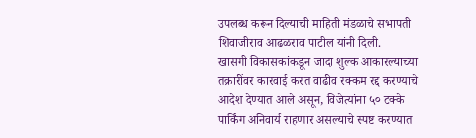उपलब्ध करून दिल्याची माहिती मंडळाचे सभापती शिवाजीराव आढळराव पाटील यांनी दिली.
खासगी विकासकांकडून जादा शुल्क आकारल्याच्या तक्रारींवर कारवाई करत वाढीव रक्कम रद्द करण्याचे आदेश देण्यात आले असून, विजेत्यांना ५० टक्के पार्किंग अनिवार्य राहणार असल्याचे स्पष्ट करण्यात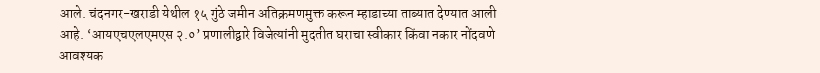आले. चंदनगर-खराडी येथील १५ गुंठे जमीन अतिक्रमणमुक्त करून म्हाडाच्या ताब्यात देण्यात आली आहे. ‘आयएचएलएमएस २.०’ प्रणालीद्वारे विजेत्यांनी मुदतीत घराचा स्वीकार किंवा नकार नोंदवणे आवश्यक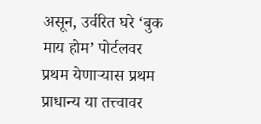असून, उर्वरित घरे ‘बुक माय होम’ पोर्टलवर प्रथम येणाऱ्यास प्रथम प्राधान्य या तत्त्वावर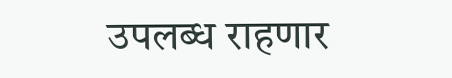उपलब्ध राहणार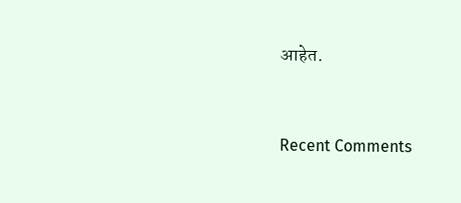आहेत.



Recent Comments